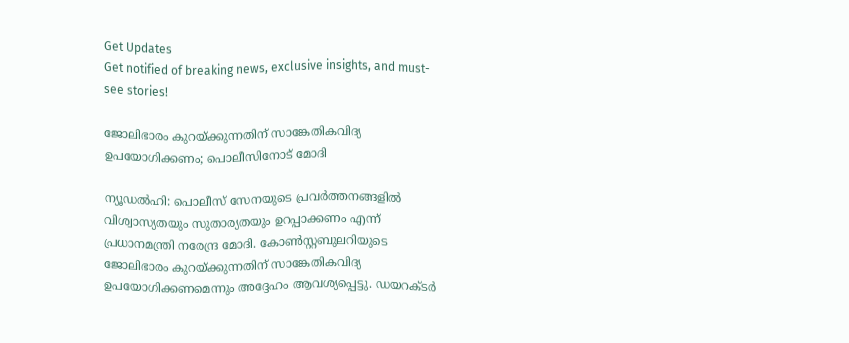Get Updates
Get notified of breaking news, exclusive insights, and must-see stories!

ജോലിഭാരം കുറയ്ക്കുന്നതിന് സാങ്കേതികവിദ്യ ഉപയോഗിക്കണം; പൊലീസിനോട് മോദി

ന്യൂഡല്‍ഹി: പൊലീസ് സേനയുടെ പ്രവര്‍ത്തനങ്ങളില്‍ വിശ്വാസ്യതയും സുതാര്യതയും ഉറപ്പാക്കണം എന്ന് പ്രധാനമന്ത്രി നരേന്ദ്ര മോദി. കോണ്‍സ്റ്റബുലറിയുടെ ജോലിഭാരം കുറയ്ക്കുന്നതിന് സാങ്കേതികവിദ്യ ഉപയോഗിക്കണമെന്നും അദ്ദേഹം ആവശ്യപ്പെട്ടു. ഡയറക്ടര്‍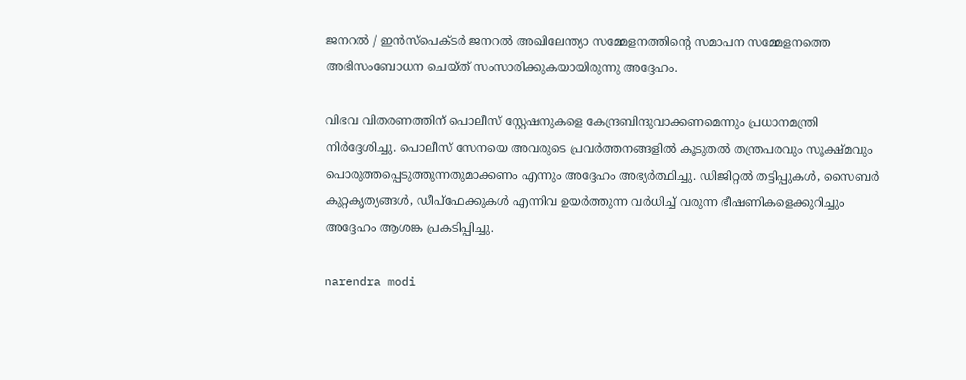ജനറല്‍ / ഇന്‍സ്‌പെക്ടര്‍ ജനറല്‍ അഖിലേന്ത്യാ സമ്മേളനത്തിന്റെ സമാപന സമ്മേളനത്തെ അഭിസംബോധന ചെയ്ത് സംസാരിക്കുകയായിരുന്നു അദ്ദേഹം.

വിഭവ വിതരണത്തിന് പൊലീസ് സ്റ്റേഷനുകളെ കേന്ദ്രബിന്ദുവാക്കണമെന്നും പ്രധാനമന്ത്രി നിര്‍ദ്ദേശിച്ചു. പൊലീസ് സേനയെ അവരുടെ പ്രവര്‍ത്തനങ്ങളില്‍ കൂടുതല്‍ തന്ത്രപരവും സൂക്ഷ്മവും പൊരുത്തപ്പെടുത്തുന്നതുമാക്കണം എന്നും അദ്ദേഹം അഭ്യര്‍ത്ഥിച്ചു. ഡിജിറ്റല്‍ തട്ടിപ്പുകള്‍, സൈബര്‍ കുറ്റകൃത്യങ്ങള്‍, ഡീപ്‌ഫേക്കുകള്‍ എന്നിവ ഉയര്‍ത്തുന്ന വര്‍ധിച്ച് വരുന്ന ഭീഷണികളെക്കുറിച്ചും അദ്ദേഹം ആശങ്ക പ്രകടിപ്പിച്ചു.

narendra modi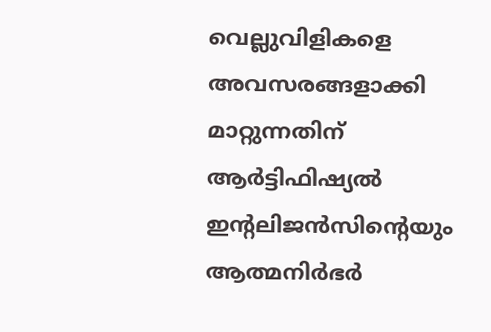വെല്ലുവിളികളെ അവസരങ്ങളാക്കി മാറ്റുന്നതിന് ആര്‍ട്ടിഫിഷ്യല്‍ ഇന്റലിജന്‍സിന്റെയും ആത്മനിര്‍ഭര്‍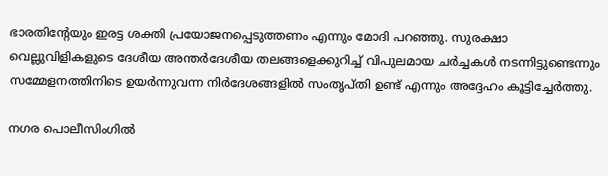ഭാരതിന്റേയും ഇരട്ട ശക്തി പ്രയോജനപ്പെടുത്തണം എന്നും മോദി പറഞ്ഞു. സുരക്ഷാ വെല്ലുവിളികളുടെ ദേശീയ അന്തര്‍ദേശീയ തലങ്ങളെക്കുറിച്ച് വിപുലമായ ചര്‍ച്ചകള്‍ നടന്നിട്ടുണ്ടെന്നും സമ്മേളനത്തിനിടെ ഉയര്‍ന്നുവന്ന നിര്‍ദേശങ്ങളില്‍ സംതൃപ്തി ഉണ്ട് എന്നും അദ്ദേഹം കൂട്ടിച്ചേര്‍ത്തു.

നഗര പൊലീസിംഗില്‍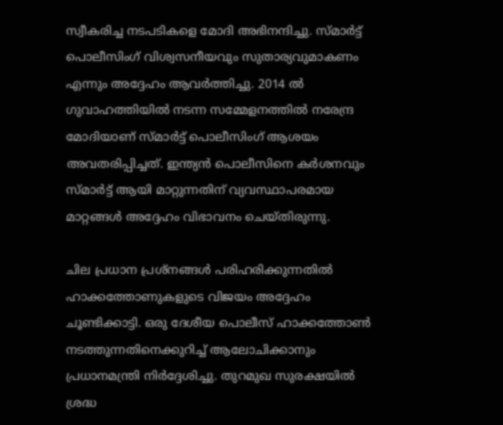സ്വീകരിച്ച നടപടികളെ മോദി അഭിനന്ദിച്ചു. സ്മാര്‍ട്ട് പൊലീസിംഗ് വിശ്വസനീയവും സുതാര്യവുമാകണം എന്നും അദ്ദേഹം ആവര്‍ത്തിച്ചു. 2014 ല്‍ ഗുവാഹത്തിയില്‍ നടന്ന സമ്മേളനത്തില്‍ നരേന്ദ്ര മോദിയാണ് സ്മാര്‍ട്ട് പൊലീസിംഗ് ആശയം അവതരിപ്പിച്ചത്. ഇന്ത്യന്‍ പൊലീസിനെ കര്‍ശനവും സ്മാര്‍ട്ട് ആയി മാറ്റുന്നതിന് വ്യവസ്ഥാപരമായ മാറ്റങ്ങള്‍ അദ്ദേഹം വിഭാവനം ചെയ്തിരുന്നു.

ചില പ്രധാന പ്രശ്‌നങ്ങള്‍ പരിഹരിക്കുന്നതില്‍ ഹാക്കത്തോണുകളുടെ വിജയം അദ്ദേഹം ചൂണ്ടിക്കാട്ടി. ഒരു ദേശീയ പൊലീസ് ഹാക്കത്തോണ്‍ നടത്തുന്നതിനെക്കുറിച്ച് ആലോചിക്കാനും പ്രധാനമന്ത്രി നിര്‍ദ്ദേശിച്ചു. തുറമുഖ സുരക്ഷയില്‍ ശ്രദ്ധ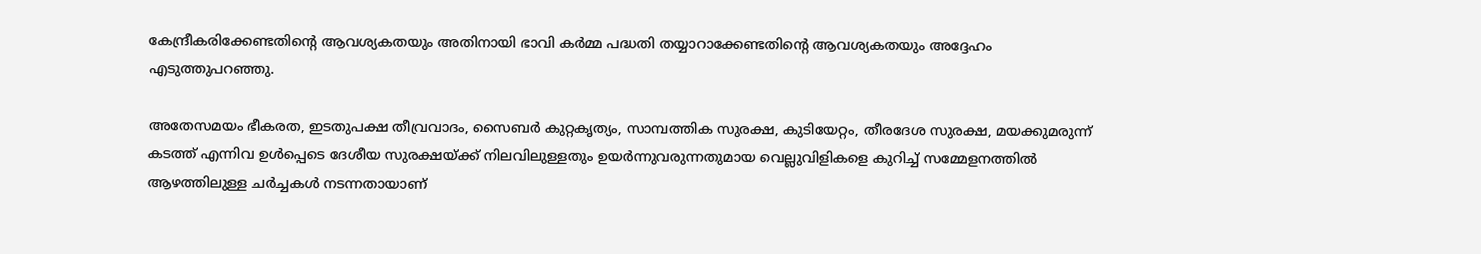കേന്ദ്രീകരിക്കേണ്ടതിന്റെ ആവശ്യകതയും അതിനായി ഭാവി കര്‍മ്മ പദ്ധതി തയ്യാറാക്കേണ്ടതിന്റെ ആവശ്യകതയും അദ്ദേഹം എടുത്തുപറഞ്ഞു.

അതേസമയം ഭീകരത, ഇടതുപക്ഷ തീവ്രവാദം, സൈബര്‍ കുറ്റകൃത്യം, സാമ്പത്തിക സുരക്ഷ, കുടിയേറ്റം, തീരദേശ സുരക്ഷ, മയക്കുമരുന്ന് കടത്ത് എന്നിവ ഉള്‍പ്പെടെ ദേശീയ സുരക്ഷയ്ക്ക് നിലവിലുള്ളതും ഉയര്‍ന്നുവരുന്നതുമായ വെല്ലുവിളികളെ കുറിച്ച് സമ്മേളനത്തില്‍ ആഴത്തിലുള്ള ചര്‍ച്ചകള്‍ നടന്നതായാണ്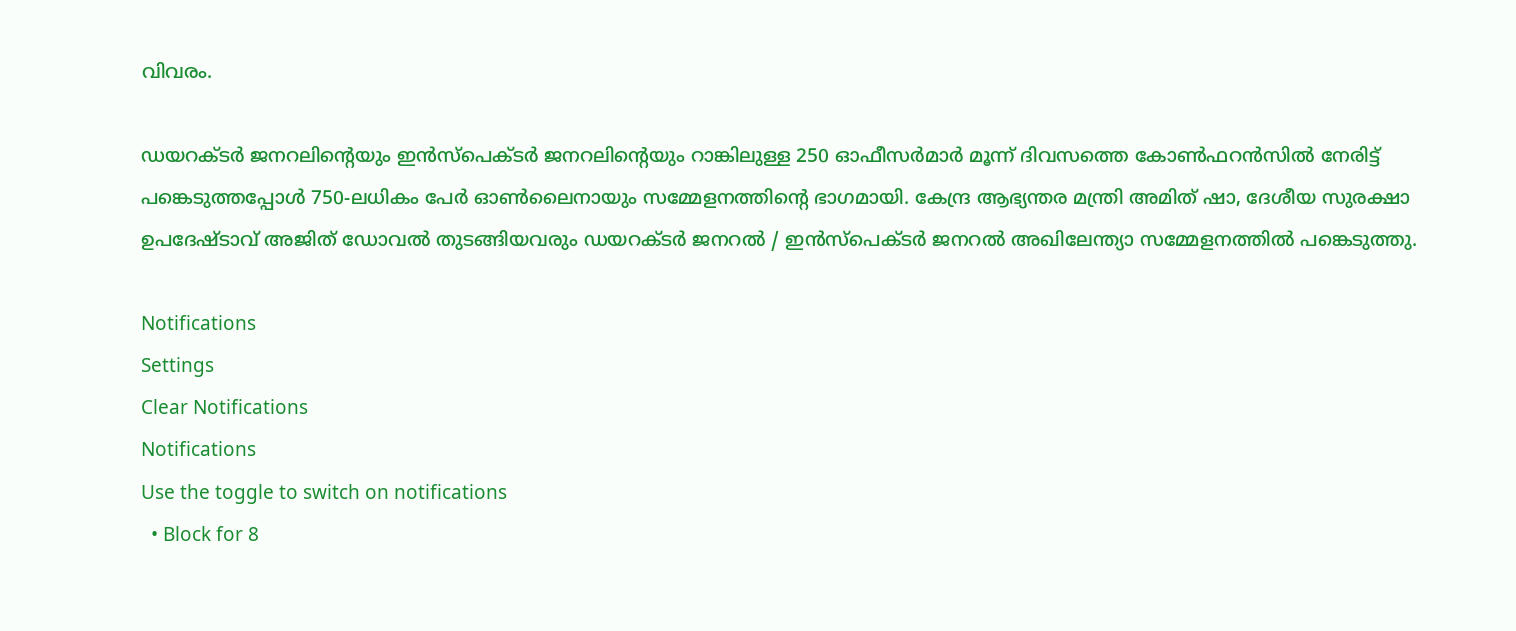വിവരം.

ഡയറക്ടര്‍ ജനറലിന്റെയും ഇന്‍സ്പെക്ടര്‍ ജനറലിന്റെയും റാങ്കിലുള്ള 250 ഓഫീസര്‍മാര്‍ മൂന്ന് ദിവസത്തെ കോണ്‍ഫറന്‍സില്‍ നേരിട്ട് പങ്കെടുത്തപ്പോള്‍ 750-ലധികം പേര്‍ ഓണ്‍ലൈനായും സമ്മേളനത്തിന്റെ ഭാഗമായി. കേന്ദ്ര ആഭ്യന്തര മന്ത്രി അമിത് ഷാ, ദേശീയ സുരക്ഷാ ഉപദേഷ്ടാവ് അജിത് ഡോവല്‍ തുടങ്ങിയവരും ഡയറക്ടര്‍ ജനറല്‍ / ഇന്‍സ്‌പെക്ടര്‍ ജനറല്‍ അഖിലേന്ത്യാ സമ്മേളനത്തില്‍ പങ്കെടുത്തു.

Notifications
Settings
Clear Notifications
Notifications
Use the toggle to switch on notifications
  • Block for 8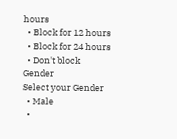hours
  • Block for 12 hours
  • Block for 24 hours
  • Don't block
Gender
Select your Gender
  • Male
  •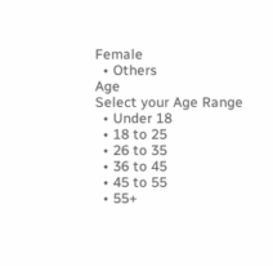Female
  • Others
Age
Select your Age Range
  • Under 18
  • 18 to 25
  • 26 to 35
  • 36 to 45
  • 45 to 55
  • 55+